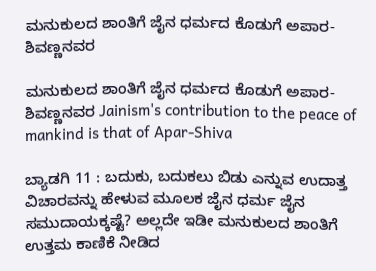ಮನುಕುಲದ ಶಾಂತಿಗೆ ಜೈನ ಧರ್ಮದ ಕೊಡುಗೆ ಅಪಾರ-ಶಿವಣ್ಣನವರ

ಮನುಕುಲದ ಶಾಂತಿಗೆ ಜೈನ ಧರ್ಮದ ಕೊಡುಗೆ ಅಪಾರ-ಶಿವಣ್ಣನವರ Jainism's contribution to the peace of mankind is that of Apar-Shiva

ಬ್ಯಾಡಗಿ 11 : ಬದುಕು, ಬದುಕಲು ಬಿಡು ಎನ್ನುವ ಉದಾತ್ತ ವಿಚಾರವನ್ನು ಹೇಳುವ ಮೂಲಕ ಜೈನ ಧರ್ಮ ಜೈನ ಸಮುದಾಯಕ್ಕಷ್ಟೆ? ಅಲ್ಲದೇ ಇಡೀ ಮನುಕುಲದ ಶಾಂತಿಗೆ ಉತ್ತಮ ಕಾಣಿಕೆ ನೀಡಿದ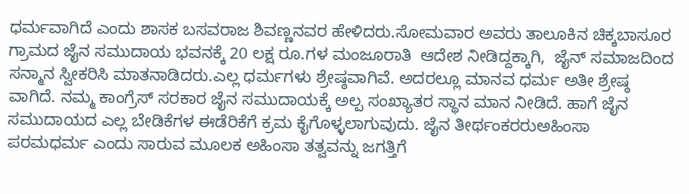ಧರ್ಮವಾಗಿದೆ ಎಂದು ಶಾಸಕ ಬಸವರಾಜ ಶಿವಣ್ಣನವರ ಹೇಳಿದರು.ಸೋಮವಾರ ಅವರು ತಾಲೂಕಿನ ಚಿಕ್ಕಬಾಸೂರ ಗ್ರಾಮದ ಜೈನ ಸಮುದಾಯ ಭವನಕ್ಕೆ 20 ಲಕ್ಷ ರೂ.ಗಳ ಮಂಜೂರಾತಿ  ಆದೇಶ ನೀಡಿದ್ದಕ್ಕಾಗಿ,  ಜೈನ್ ಸಮಾಜದಿಂದ ಸನ್ಮಾನ ಸ್ವೀಕರಿಸಿ ಮಾತನಾಡಿದರು.ಎಲ್ಲ ಧರ್ಮಗಳು ಶ್ರೇಷ್ಠವಾಗಿವೆ. ಅದರಲ್ಲೂ ಮಾನವ ಧರ್ಮ ಅತೀ ಶ್ರೇಷ್ಠ ವಾಗಿದೆ. ನಮ್ಮ ಕಾಂಗ್ರೆಸ್ ಸರಕಾರ ಜೈನ ಸಮುದಾಯಕ್ಕೆ ಅಲ್ಪ ಸಂಖ್ಯಾತರ ಸ್ಥಾನ ಮಾನ ನೀಡಿದೆ. ಹಾಗೆ ಜೈನ ಸಮುದಾಯದ ಎಲ್ಲ ಬೇಡಿಕೆಗಳ ಈಡೆರಿಕೆಗೆ ಕ್ರಮ ಕೈಗೊಳ್ಳಲಾಗುವುದು. ಜೈನ ತೀರ್ಥಂಕರರುಅಹಿಂಸಾ ಪರಮಧರ್ಮ ಎಂದು ಸಾರುವ ಮೂಲಕ ಅಹಿಂಸಾ ತತ್ವವನ್ನು ಜಗತ್ತಿಗೆ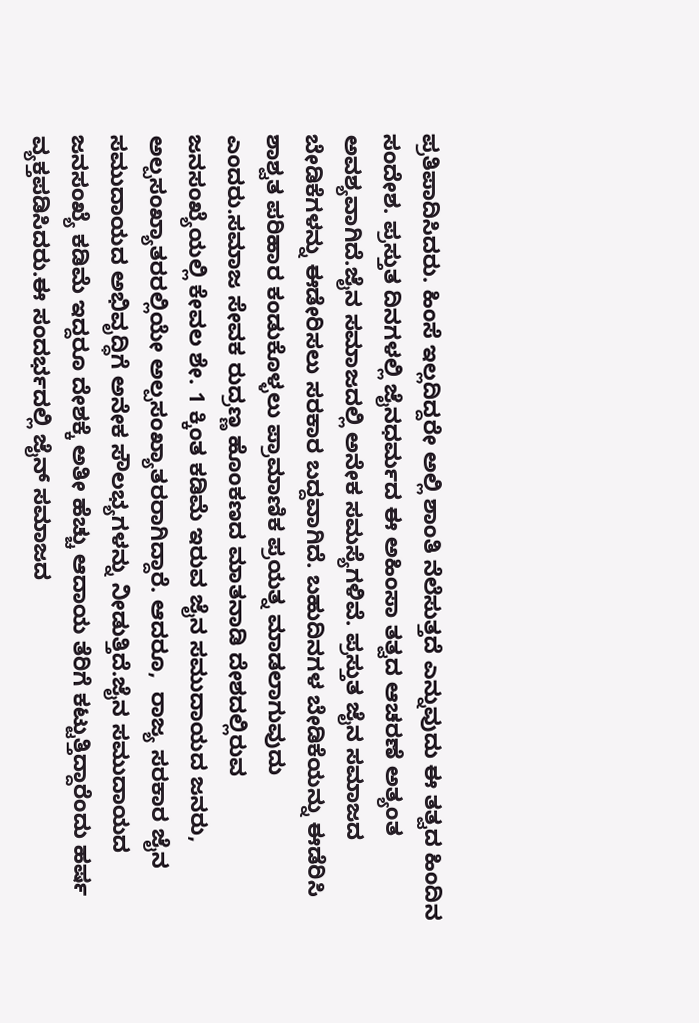ಪ್ರತಿಪಾದಿಸಿದರು. ಹಿಂಸೆ ಇಲ್ಲದಿದ್ದರೇ ಅಲ್ಲಿ ಶಾಂತಿ ನೆಲೆಸುತ್ತದೆ ಎನ್ನುವುದು ಈ ತತ್ವದ ಹಿಂದಿನ ಸಂದೇಶ. ಪ್ರಸ್ತುತ ದಿನಗಳಲ್ಲಿ ಜೈನಧರ್ಮದ ಈ ಅಹಿಂಸಾ ತತ್ವದ ಆಚರಣೆ ಅತ್ಯಂತ ಅವಶ್ಯವಾಗಿದೆ.ಜೈನ ಸಮಾಜದಲ್ಲಿ ಅನೇಕ ಸಮಸ್ಯೆಗಳಿವೆ. ಪ್ರಸ್ತುತ ಜೈನ ಸಮಾಜದ ಬೇಡಿಕೆಗಳನ್ನು ಈಡೇರಿಸಲು ಸರಕಾರ ಬದ್ದವಾಗಿದೆ. ಬಹುದಿನಗಳ ಬೇಡಿಕೆಯನ್ನು ಈಡೆರಿಸಿ ಶಾಶ್ವತ ಪರಿಹಾರ ಕಂಡುಕೊಳ್ಳಲು ಪ್ರಾಮಾಣಿಕ ಪ್ರಯತ್ನ ಮಾಡಲಾಗುವುದು ಎಂದರು.ಸಮಾಜ ಸೇವಕ ರುದ್ರಣ್ಣ ಹೊಂಕಣದ ಮಾತನಾಡಿ ದೇಶದಲ್ಲಿರುವ ಜನಸಂಖ್ಯೆಯಲ್ಲಿ ಕೇವಲ ಶೇ. 1 ಕ್ಕಿಂತ ಕಡಿಮೆ ಇರುವ ಜೈನ ಸಮುದಾಯದ ಜನರು, ಅಲ್ಪಸಂಖ್ಯಾತರರಲ್ಲಿಯೇ ಅಲ್ಪಸಂಖ್ಯಾತರರಾಗಿದ್ದಾರೆ. ಆದರೂ,  ರಾಜ್ಯ ಸರಕಾರ ಜೈನ ಸಮುದಾಯದ ಅಭಿವೃದ್ಧಿಗೆ ಅನೇಕ ಸೌಲಭ್ಯಗಳನ್ನು ನೀಡುತ್ತಿದೆ.ಜೈನ ಸಮುದಾಯದ ಜನಸಂಖ್ಯೆ ಕಡಿಮೆ ಇದ್ದರೂ ದೇಶಕ್ಕೆ ಅತೀ ಹೆಚ್ಚು ಆದಾಯ ತೆರಿಗೆ ಕಟ್ಟುತ್ತಿದ್ದಾರೆಂದು ಹರ್ಷ ವ್ಯಕ್ತಪಡಿಸಿದರು.ಈ ಸಂದರ್ಭದಲ್ಲಿ ಜೈನ್ ಸಮಾಜದ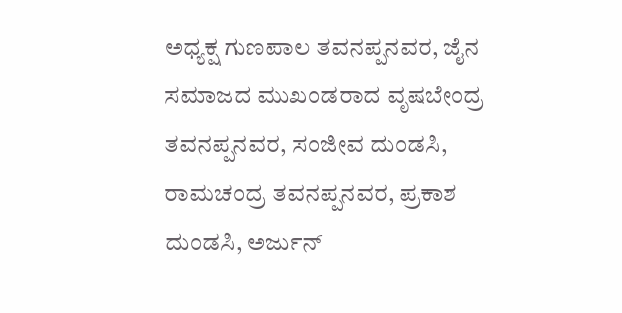ಅಧ್ಯಕ್ಷ ಗುಣಪಾಲ ತವನಪ್ಪನವರ, ಜೈನ ಸಮಾಜದ ಮುಖಂಡರಾದ ವೃಷಬೇಂದ್ರ ತವನಪ್ಪನವರ, ಸಂಜೀವ ದುಂಡಸಿ, ರಾಮಚಂದ್ರ ತವನಪ್ಪನವರ, ಪ್ರಕಾಶ ದುಂಡಸಿ, ಅರ್ಜುನ್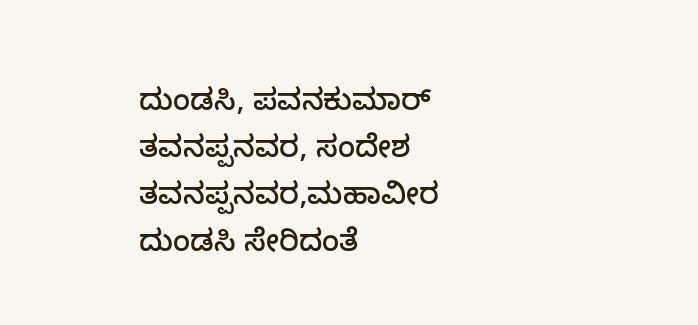ದುಂಡಸಿ, ಪವನಕುಮಾರ್ ತವನಪ್ಪನವರ, ಸಂದೇಶ ತವನಪ್ಪನವರ,ಮಹಾವೀರ ದುಂಡಸಿ ಸೇರಿದಂತೆ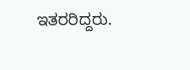ಇತರರಿದ್ದರು.